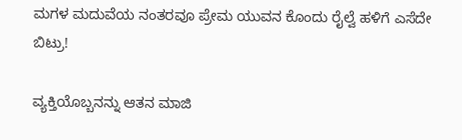ಮಗಳ ಮದುವೆಯ ನಂತರವೂ ಪ್ರೇಮ ಯುವನ ಕೊಂದು ರೈಲ್ವೆ ಹಳಿಗೆ ಎಸೆದೇ ಬಿಟ್ರು!

ವ್ಯಕ್ತಿಯೊಬ್ಬನನ್ನು ಆತನ ಮಾಜಿ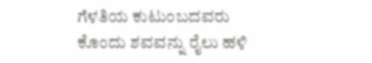ಗೆಳತಿಯ ಕುಟುಂಬದವರು ಕೊಂದು ಶವವನ್ನು ರೈಲು ಹಳಿ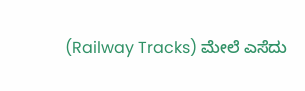(Railway Tracks) ಮೇಲೆ ಎಸೆದು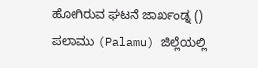ಹೋಗಿರುವ ಘಟನೆ ಜಾರ್ಖಂಡ್ನ () ಪಲಾಮು (Palamu) ಜಿಲ್ಲೆಯಲ್ಲಿ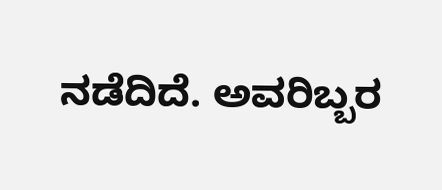ನಡೆದಿದೆ. ಅವರಿಬ್ಬರ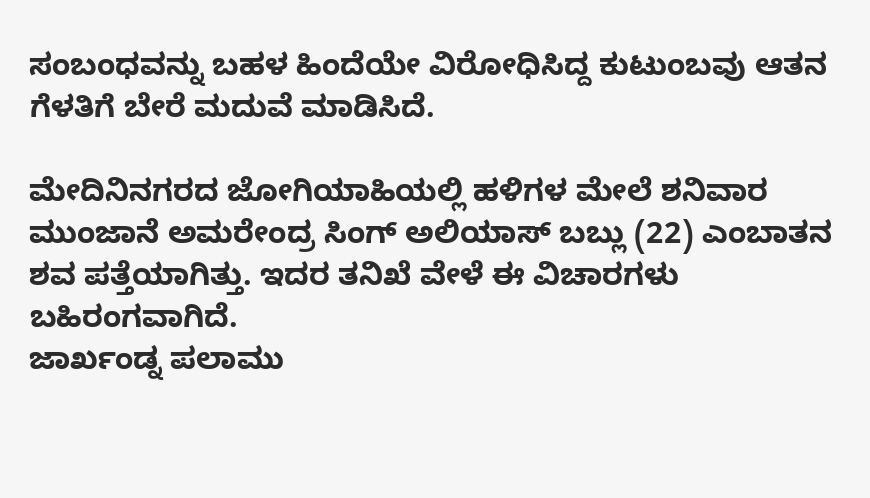ಸಂಬಂಧವನ್ನು ಬಹಳ ಹಿಂದೆಯೇ ವಿರೋಧಿಸಿದ್ದ ಕುಟುಂಬವು ಆತನ ಗೆಳತಿಗೆ ಬೇರೆ ಮದುವೆ ಮಾಡಿಸಿದೆ.

ಮೇದಿನಿನಗರದ ಜೋಗಿಯಾಹಿಯಲ್ಲಿ ಹಳಿಗಳ ಮೇಲೆ ಶನಿವಾರ ಮುಂಜಾನೆ ಅಮರೇಂದ್ರ ಸಿಂಗ್ ಅಲಿಯಾಸ್ ಬಬ್ಲು (22) ಎಂಬಾತನ ಶವ ಪತ್ತೆಯಾಗಿತ್ತು. ಇದರ ತನಿಖೆ ವೇಳೆ ಈ ವಿಚಾರಗಳು ಬಹಿರಂಗವಾಗಿದೆ.
ಜಾರ್ಖಂಡ್ನ ಪಲಾಮು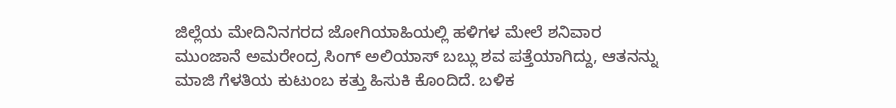ಜಿಲ್ಲೆಯ ಮೇದಿನಿನಗರದ ಜೋಗಿಯಾಹಿಯಲ್ಲಿ ಹಳಿಗಳ ಮೇಲೆ ಶನಿವಾರ ಮುಂಜಾನೆ ಅಮರೇಂದ್ರ ಸಿಂಗ್ ಅಲಿಯಾಸ್ ಬಬ್ಲು ಶವ ಪತ್ತೆಯಾಗಿದ್ದು, ಆತನನ್ನು ಮಾಜಿ ಗೆಳತಿಯ ಕುಟುಂಬ ಕತ್ತು ಹಿಸುಕಿ ಕೊಂದಿದೆ. ಬಳಿಕ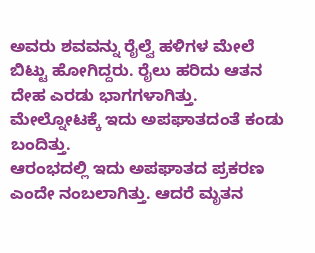ಅವರು ಶವವನ್ನು ರೈಲ್ವೆ ಹಳಿಗಳ ಮೇಲೆ ಬಿಟ್ಟು ಹೋಗಿದ್ದರು. ರೈಲು ಹರಿದು ಆತನ ದೇಹ ಎರಡು ಭಾಗಗಳಾಗಿತ್ತು. ಮೇಲ್ನೋಟಕ್ಕೆ ಇದು ಅಪಘಾತದಂತೆ ಕಂಡು ಬಂದಿತ್ತು.
ಆರಂಭದಲ್ಲಿ ಇದು ಅಪಘಾತದ ಪ್ರಕರಣ ಎಂದೇ ನಂಬಲಾಗಿತ್ತು. ಆದರೆ ಮೃತನ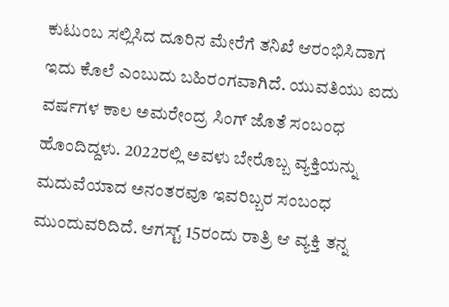ಕುಟುಂಬ ಸಲ್ಲಿಸಿದ ದೂರಿನ ಮೇರೆಗೆ ತನಿಖೆ ಆರಂಭಿಸಿದಾಗ ಇದು ಕೊಲೆ ಎಂಬುದು ಬಹಿರಂಗವಾಗಿದೆ. ಯುವತಿಯು ಐದು ವರ್ಷಗಳ ಕಾಲ ಅಮರೇಂದ್ರ ಸಿಂಗ್ ಜೊತೆ ಸಂಬಂಧ ಹೊಂದಿದ್ದಳು. 2022ರಲ್ಲಿ ಅವಳು ಬೇರೊಬ್ಬ ವ್ಯಕ್ತಿಯನ್ನು ಮದುವೆಯಾದ ಅನಂತರವೂ ಇವರಿಬ್ಬರ ಸಂಬಂಧ ಮುಂದುವರಿದಿದೆ. ಆಗಸ್ಟ್ 15ರಂದು ರಾತ್ರಿ ಆ ವ್ಯಕ್ತಿ ತನ್ನ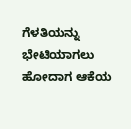ಗೆಳತಿಯನ್ನು ಭೇಟಿಯಾಗಲು ಹೋದಾಗ ಆಕೆಯ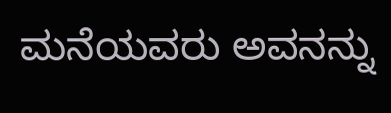ಮನೆಯವರು ಅವನನ್ನು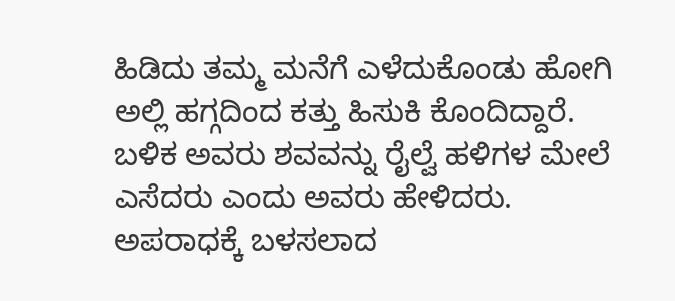ಹಿಡಿದು ತಮ್ಮ ಮನೆಗೆ ಎಳೆದುಕೊಂಡು ಹೋಗಿ ಅಲ್ಲಿ ಹಗ್ಗದಿಂದ ಕತ್ತು ಹಿಸುಕಿ ಕೊಂದಿದ್ದಾರೆ. ಬಳಿಕ ಅವರು ಶವವನ್ನು ರೈಲ್ವೆ ಹಳಿಗಳ ಮೇಲೆ ಎಸೆದರು ಎಂದು ಅವರು ಹೇಳಿದರು.
ಅಪರಾಧಕ್ಕೆ ಬಳಸಲಾದ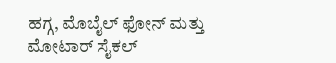ಹಗ್ಗ, ಮೊಬೈಲ್ ಫೋನ್ ಮತ್ತು ಮೋಟಾರ್ ಸೈಕಲ್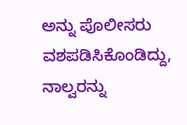ಅನ್ನು ಪೊಲೀಸರು ವಶಪಡಿಸಿಕೊಂಡಿದ್ದು, ನಾಲ್ವರನ್ನು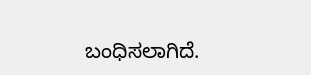ಬಂಧಿಸಲಾಗಿದೆ.